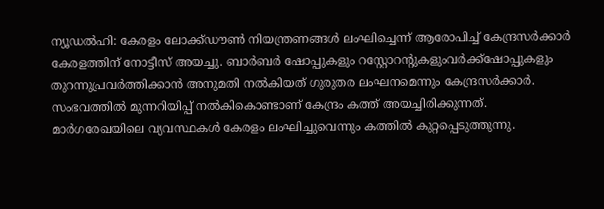ന്യൂഡൽഹി: കേരളം ലോക്ക്ഡൗൺ നിയന്ത്രണങ്ങൾ ലംഘിച്ചെന്ന് ആരോപിച്ച് കേന്ദ്രസർക്കാർ കേരളത്തിന് നോട്ടീസ് അയച്ചു. ബാർബർ ഷോപ്പുകളും റസ്റ്റോറന്റുകളുംവർക്ക്ഷോപ്പുകളും തുറന്നുപ്രവർത്തിക്കാൻ അനുമതി നൽകിയത് ഗുരുതര ലംഘനമെന്നും കേന്ദ്രസർക്കാർ. സംഭവത്തിൽ മുന്നറിയിപ്പ് നൽകികൊണ്ടാണ് കേന്ദ്രം കത്ത് അയച്ചിരിക്കുന്നത്. മാർഗരേഖയിലെ വ്യവസ്ഥകൾ കേരളം ലംഘിച്ചുവെന്നും കത്തിൽ കുറ്റപ്പെടുത്തുന്നു.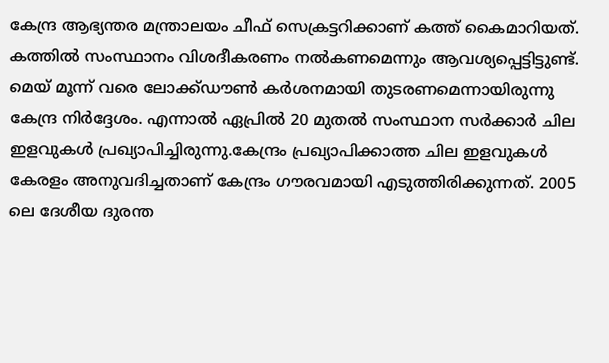കേന്ദ്ര ആഭ്യന്തര മന്ത്രാലയം ചീഫ് സെക്രട്ടറിക്കാണ് കത്ത് കൈമാറിയത്. കത്തിൽ സംസ്ഥാനം വിശദീകരണം നൽകണമെന്നും ആവശ്യപ്പെട്ടിട്ടുണ്ട്. മെയ് മൂന്ന് വരെ ലോക്ക്ഡൗൺ കർശനമായി തുടരണമെന്നായിരുന്നു കേന്ദ്ര നിർദ്ദേശം. എന്നാൽ ഏപ്രിൽ 20 മുതൽ സംസ്ഥാന സർക്കാർ ചില ഇളവുകൾ പ്രഖ്യാപിച്ചിരുന്നു.കേന്ദ്രം പ്രഖ്യാപിക്കാത്ത ചില ഇളവുകൾ കേരളം അനുവദിച്ചതാണ് കേന്ദ്രം ഗൗരവമായി എടുത്തിരിക്കുന്നത്. 2005 ലെ ദേശീയ ദുരന്ത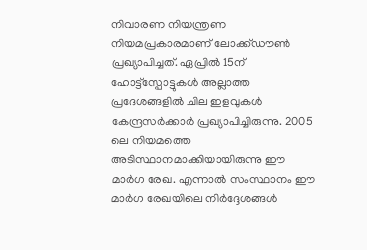നിവാരണ നിയന്ത്രണ നിയമപ്രകാരമാണ് ലോക്ക്ഡൗൺ പ്രഖ്യാപിച്ചത്. ഏപ്രിൽ 15ന് ഹോട്ട്സ്പോട്ടുകൾ അല്ലാത്ത പ്രദേശങ്ങളിൽ ചില ഇളവുകൾ കേന്ദ്രസർക്കാർ പ്രഖ്യാപിച്ചിരുന്നു. 2005 ലെ നിയമത്തെ അടിസ്ഥാനമാക്കിയായിരുന്നു ഈ മാർഗ രേഖ. എന്നാൽ സംസ്ഥാനം ഈ മാർഗ രേഖയിലെ നിർദ്ദേശങ്ങൾ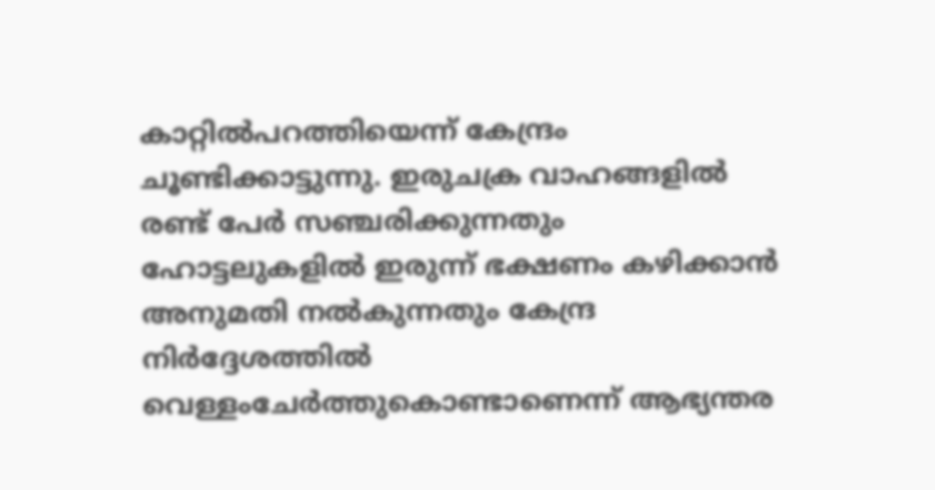കാറ്റിൽപറത്തിയെന്ന് കേന്ദ്രം ചൂണ്ടിക്കാട്ടുന്നു. ഇരുചക്ര വാഹങ്ങളിൽ രണ്ട് പേർ സഞ്ചരിക്കുന്നതും ഹോട്ടലുകളിൽ ഇരുന്ന് ഭക്ഷണം കഴിക്കാൻ അനുമതി നൽകുന്നതും കേന്ദ്ര നിർദ്ദേശത്തിൽ വെള്ളംചേർത്തുകൊണ്ടാണെന്ന് ആഭ്യന്തര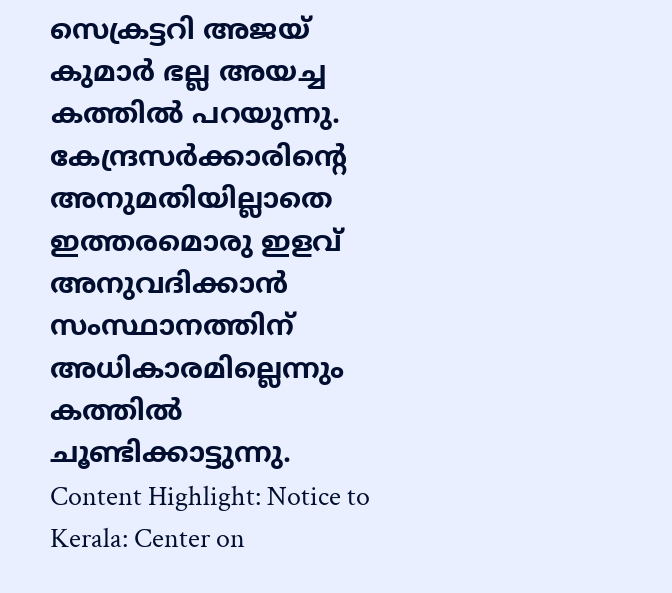സെക്രട്ടറി അജയ് കുമാർ ഭല്ല അയച്ച കത്തിൽ പറയുന്നു. കേന്ദ്രസർക്കാരിന്റെ അനുമതിയില്ലാതെ ഇത്തരമൊരു ഇളവ് അനുവദിക്കാൻ സംസ്ഥാനത്തിന് അധികാരമില്ലെന്നും കത്തിൽ ചൂണ്ടിക്കാട്ടുന്നു. Content Highlight: Notice to Kerala: Center on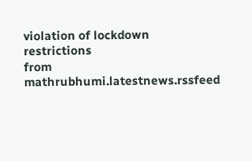violation of lockdown restrictions
from mathrubhumi.latestnews.rssfeed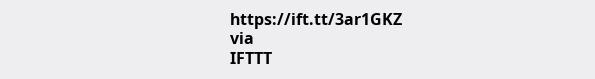https://ift.tt/3ar1GKZ
via
IFTTT